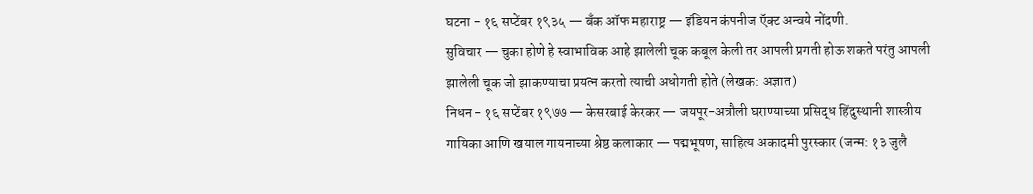घटना - १६ सप्टेंबर १९३५ — बँक ऑफ महाराष्ट्र — इंडियन कंपनीज ऍक्ट अन्वये नोंदणी.
सुविचार — चुका होणे हे स्वाभाविक आहे झालेली चूक कबूल केली तर आपली प्रगती होऊ शकते परंतु आपली झालेली चूक जो झाकण्याचा प्रयत्न करतो त्याची अधोगती होते (लेखक: अज्ञात)
निधन - १६ सप्टेंबर १९७७ — केसरबाई केरकर — जयपूर-अत्रौली घराण्याच्या प्रसिद्ध हिंदुस्थानी शास्त्रीय गायिका आणि खयाल गायनाच्या श्रेष्ठ कलाकार — पद्मभूषण, साहित्य अकादमी पुरस्कार (जन्म: १३ जुलै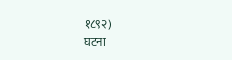१८९२)
घटना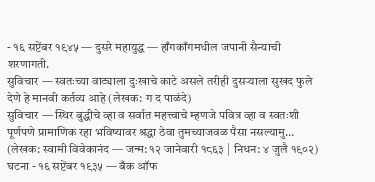- १६ सप्टेंबर १९४५ — दुसरे महायुद्ध — हाँगकाँगमधील जपानी सैन्याची शरणागती.
सुविचार — स्वतःच्या वाट्याला दुःखाचे काटे असले तरीही दुसऱ्याला सुखद फुले देणे हे मानवी कर्तव्य आहे (लेखक: ग द पाळंदे)
सुविचार — स्थिर बुद्धीचे व्हा व सर्वात महत्त्वाचे म्हणजे पवित्र व्हा व स्वतःशी पूर्णपणे प्रामाणिक रहा भविष्यावर श्रद्धा ठेवा तुमच्याजवळ पैसा नसल्यामु… (लेखक: स्वामी विवेकानंद — जन्म: १२ जानेवारी १८६३ | निधन: ४ जुलै १९०२)
घटना - १६ सप्टेंबर १९३५ — बँक ऑफ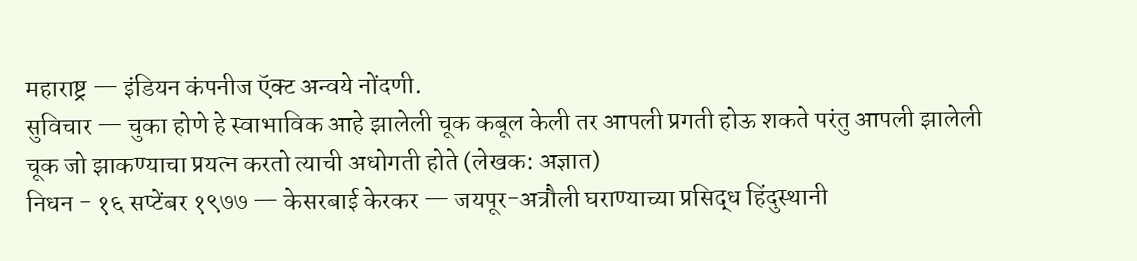महाराष्ट्र — इंडियन कंपनीज ऍक्ट अन्वये नोंदणी.
सुविचार — चुका होणे हे स्वाभाविक आहे झालेली चूक कबूल केली तर आपली प्रगती होऊ शकते परंतु आपली झालेली चूक जो झाकण्याचा प्रयत्न करतो त्याची अधोगती होते (लेखक: अज्ञात)
निधन - १६ सप्टेंबर १९७७ — केसरबाई केरकर — जयपूर-अत्रौली घराण्याच्या प्रसिद्ध हिंदुस्थानी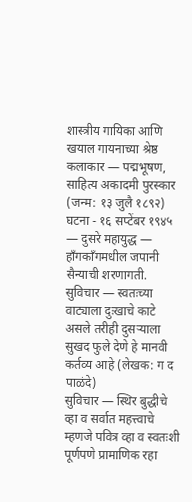शास्त्रीय गायिका आणि खयाल गायनाच्या श्रेष्ठ कलाकार — पद्मभूषण, साहित्य अकादमी पुरस्कार (जन्म: १३ जुलै १८९२)
घटना - १६ सप्टेंबर १९४५ — दुसरे महायुद्ध — हाँगकाँगमधील जपानी सैन्याची शरणागती.
सुविचार — स्वतःच्या वाट्याला दुःखाचे काटे असले तरीही दुसऱ्याला सुखद फुले देणे हे मानवी कर्तव्य आहे (लेखक: ग द पाळंदे)
सुविचार — स्थिर बुद्धीचे व्हा व सर्वात महत्त्वाचे म्हणजे पवित्र व्हा व स्वतःशी पूर्णपणे प्रामाणिक रहा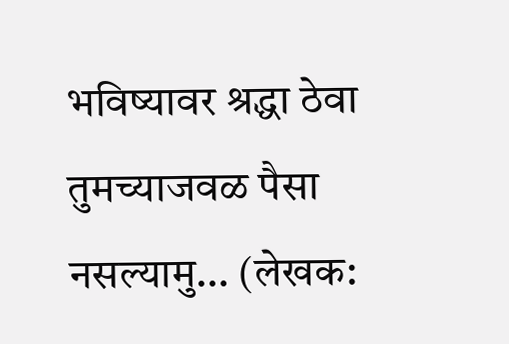भविष्यावर श्रद्धा ठेवा तुमच्याजवळ पैसा नसल्यामु… (लेखक: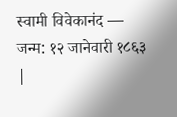स्वामी विवेकानंद — जन्म: १२ जानेवारी १८६३ |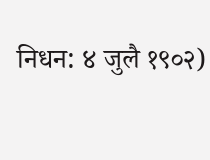निधन: ४ जुलै १९०२)